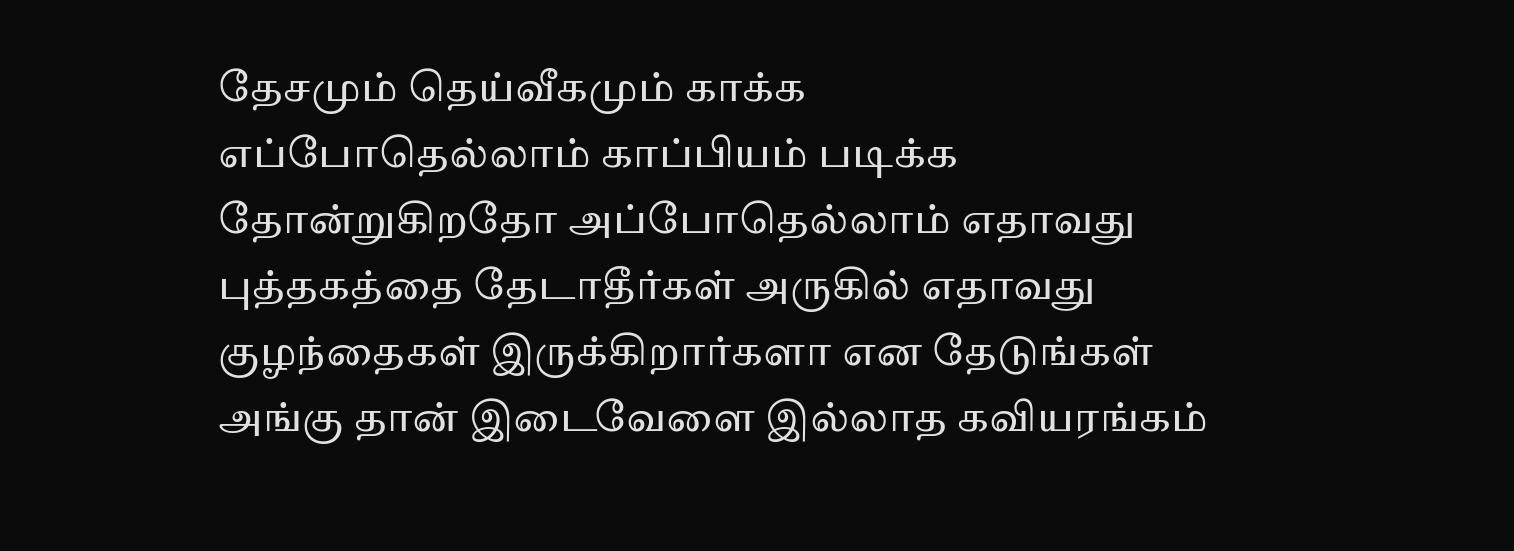தேசமும் தெய்வீகமும் காக்க
எப்போதெல்லாம் காப்பியம் படிக்க தோன்றுகிறதோ அப்போதெல்லாம் எதாவது புத்தகத்தை தேடாதீர்கள் அருகில் எதாவது குழந்தைகள் இருக்கிறார்களா என தேடுங்கள் அங்கு தான் இடைவேளை இல்லாத கவியரங்கம்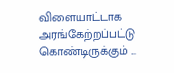விளையாட்டாக அரங்கேற்றப்பட்டு கொண்டிருக்கும் ...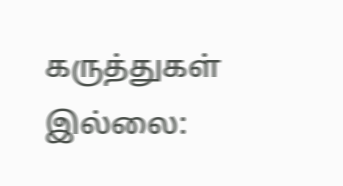கருத்துகள் இல்லை: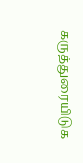கருத்துரையிடுக